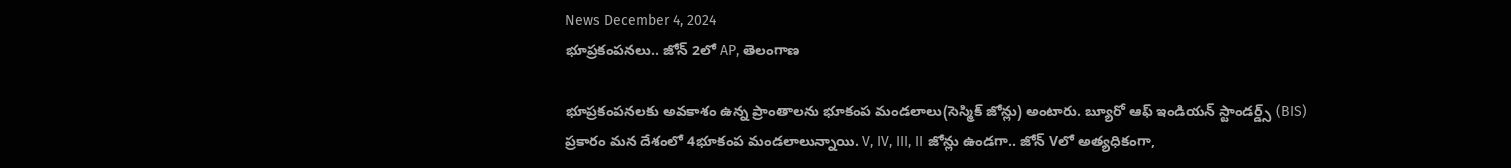News December 4, 2024
భూప్రకంపనలు.. జోన్ 2లో AP, తెలంగాణ

భూప్రకంపనలకు అవకాశం ఉన్న ప్రాంతాలను భూకంప మండలాలు(సెస్మిక్ జోన్లు) అంటారు. బ్యూరో ఆఫ్ ఇండియన్ స్టాండర్డ్స్ (BIS) ప్రకారం మన దేశంలో 4భూకంప మండలాలున్నాయి. V, IV, III, II జోన్లు ఉండగా.. జోన్ Vలో అత్యధికంగా,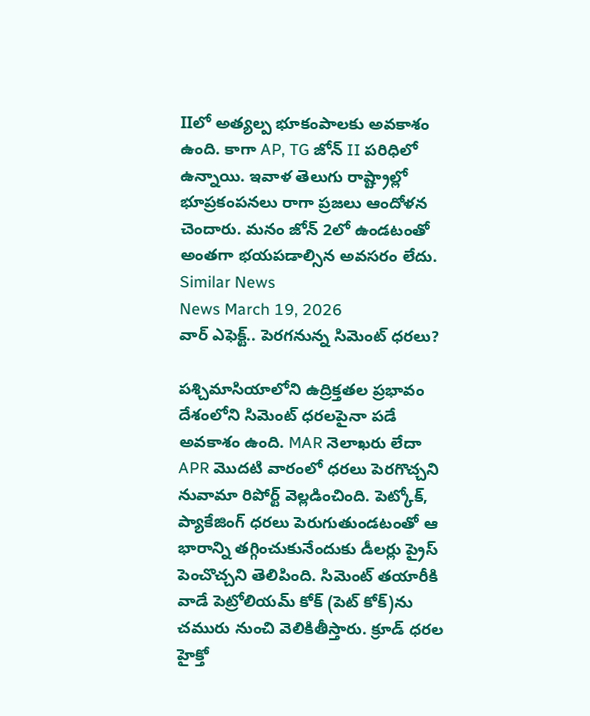IIలో అత్యల్ప భూకంపాలకు అవకాశం ఉంది. కాగా AP, TG జోన్ II పరిధిలో ఉన్నాయి. ఇవాళ తెలుగు రాష్ట్రాల్లో భూప్రకంపనలు రాగా ప్రజలు ఆందోళన చెందారు. మనం జోన్ 2లో ఉండటంతో అంతగా భయపడాల్సిన అవసరం లేదు.
Similar News
News March 19, 2026
వార్ ఎఫెక్ట్.. పెరగనున్న సిమెంట్ ధరలు?

పశ్చిమాసియాలోని ఉద్రిక్తతల ప్రభావం దేశంలోని సిమెంట్ ధరలపైనా పడే అవకాశం ఉంది. MAR నెలాఖరు లేదా APR మొదటి వారంలో ధరలు పెరగొచ్చని నువామా రిపోర్ట్ వెల్లడించింది. పెట్కోక్, ప్యాకేజింగ్ ధరలు పెరుగుతుండటంతో ఆ భారాన్ని తగ్గించుకునేందుకు డీలర్లు ప్రైస్ పెంచొచ్చని తెలిపింది. సిమెంట్ తయారీకి వాడే పెట్రోలియమ్ కోక్ (పెట్ కోక్)ను చమురు నుంచి వెలికితీస్తారు. క్రూడ్ ధరల హైక్తో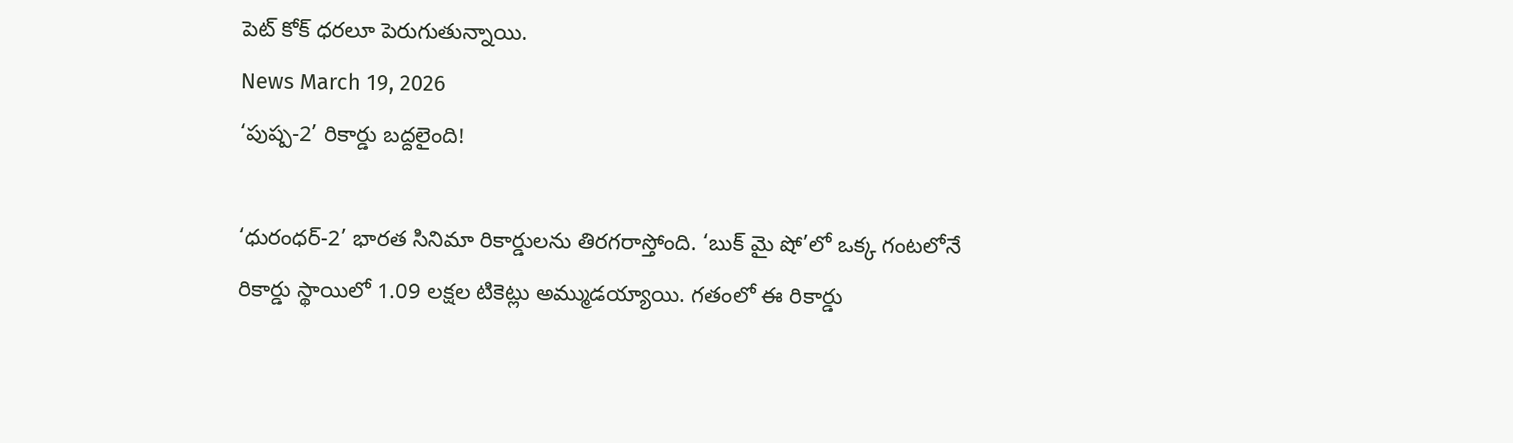పెట్ కోక్ ధరలూ పెరుగుతున్నాయి.
News March 19, 2026
‘పుష్ప-2’ రికార్డు బద్దలైంది!

‘ధురంధర్-2’ భారత సినిమా రికార్డులను తిరగరాస్తోంది. ‘బుక్ మై షో’లో ఒక్క గంటలోనే రికార్డు స్థాయిలో 1.09 లక్షల టికెట్లు అమ్ముడయ్యాయి. గతంలో ఈ రికార్డు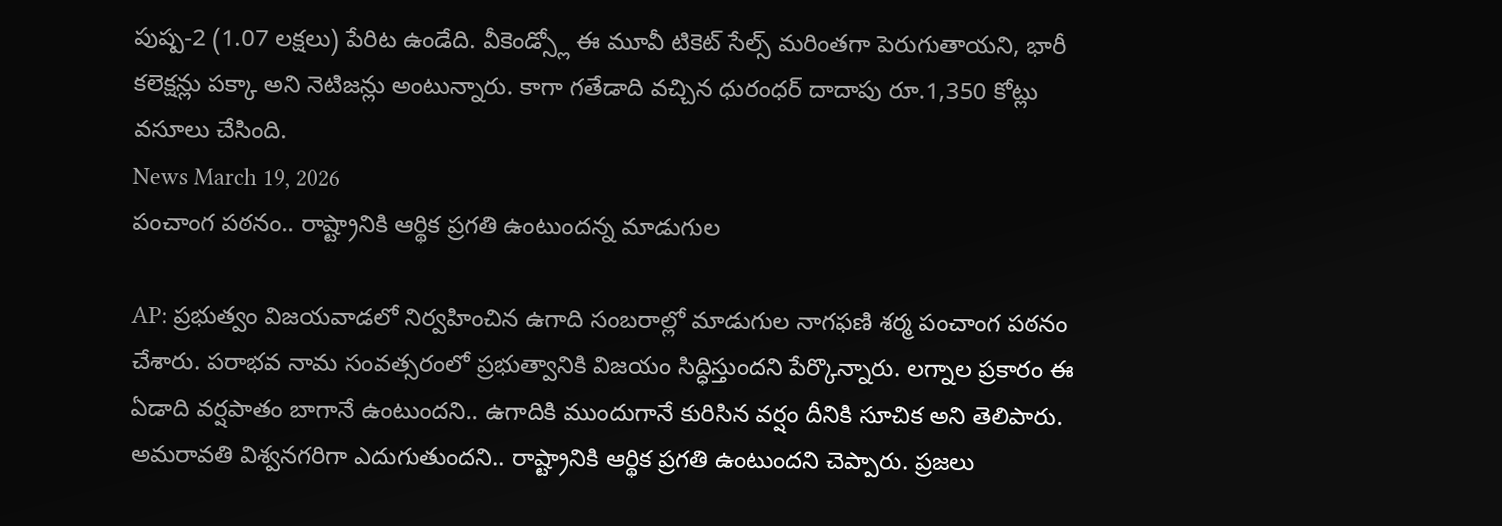పుష్ప-2 (1.07 లక్షలు) పేరిట ఉండేది. వీకెండ్స్లో ఈ మూవీ టికెట్ సేల్స్ మరింతగా పెరుగుతాయని, భారీ కలెక్షన్లు పక్కా అని నెటిజన్లు అంటున్నారు. కాగా గతేడాది వచ్చిన ధురంధర్ దాదాపు రూ.1,350 కోట్లు వసూలు చేసింది.
News March 19, 2026
పంచాంగ పఠనం.. రాష్ట్రానికి ఆర్థిక ప్రగతి ఉంటుందన్న మాడుగుల

AP: ప్రభుత్వం విజయవాడలో నిర్వహించిన ఉగాది సంబరాల్లో మాడుగుల నాగఫణి శర్మ పంచాంగ పఠనం చేశారు. పరాభవ నామ సంవత్సరంలో ప్రభుత్వానికి విజయం సిద్ధిస్తుందని పేర్కొన్నారు. లగ్నాల ప్రకారం ఈ ఏడాది వర్షపాతం బాగానే ఉంటుందని.. ఉగాదికి ముందుగానే కురిసిన వర్షం దీనికి సూచిక అని తెలిపారు. అమరావతి విశ్వనగరిగా ఎదుగుతుందని.. రాష్ట్రానికి ఆర్థిక ప్రగతి ఉంటుందని చెప్పారు. ప్రజలు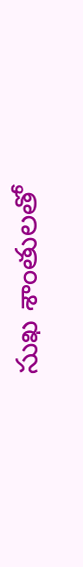సుఖ శాంతులతో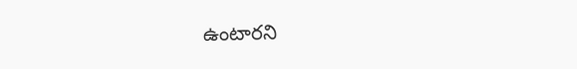ఉంటారని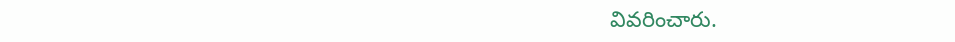వివరించారు.